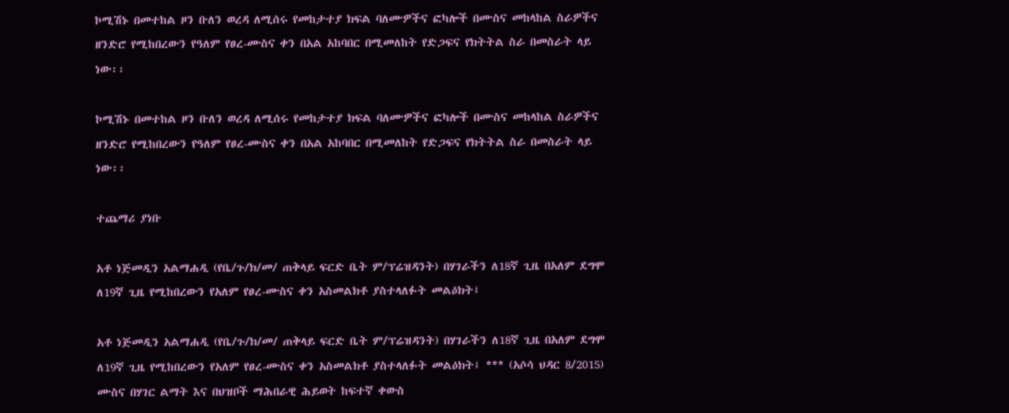ኮሚሽኑ በመተከል ዞን ቡለን ወረዳ ለሚሰሩ የመከታተያ ክፍል ባለሙዎችና ፎካሎች በሙስና መከላከል ስራዎችና ዘንድሮ የሚከበረውን የዓለም የፀረ-ሙስና ቀን በአል አከባበር በሚመለከት የድጋፍና የክትትል ስራ በመስራት ላይ ነው፡፡

ኮሚሽኑ በመተከል ዞን ቡለን ወረዳ ለሚሰሩ የመከታተያ ክፍል ባለሙዎችና ፎካሎች በሙስና መከላከል ስራዎችና ዘንድሮ የሚከበረውን የዓለም የፀረ-ሙስና ቀን በአል አከባበር በሚመለከት የድጋፍና የክትትል ስራ በመስራት ላይ ነው፡፡

ተጨማሪ ያነቡ

አቶ ነጅመዲን አልማሐዲ (የቤ/ጉ/ክ/መ/ ጠቅላይ ፍርድ ቤት ም/ፕሬዝዳንት) በሃገራችን ለ18ኛ ጊዜ በአለም ደግሞ ለ19ኛ ጊዜ የሚከበረውን የአለም የፀረ-ሙስና ቀን አስመልክቶ ያስተላለፉት መልዕክት፤

አቶ ነጅመዲን አልማሐዲ (የቤ/ጉ/ክ/መ/ ጠቅላይ ፍርድ ቤት ም/ፕሬዝዳንት) በሃገራችን ለ18ኛ ጊዜ በአለም ደግሞ ለ19ኛ ጊዜ የሚከበረውን የአለም የፀረ-ሙስና ቀን አስመልክቶ ያስተላለፉት መልዕክት፤ *** (አሶሳ ህዳር 8/2015) ሙስና በሃገር ልማት እና በህዝቦች ማሕበራዊ ሕይወት ከፍተኛ ቀውስ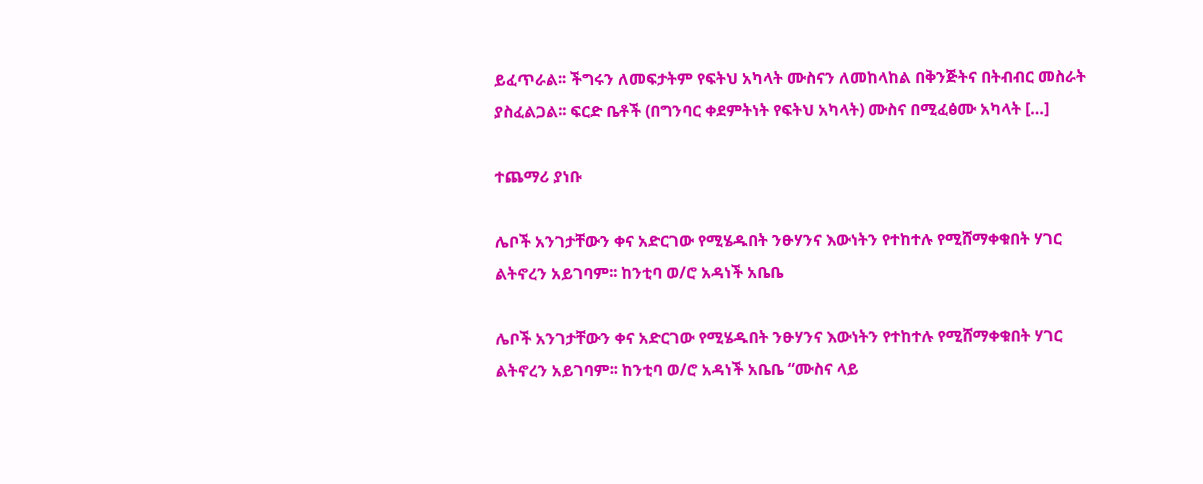ይፈጥራል፡፡ ችግሩን ለመፍታትም የፍትህ አካላት ሙስናን ለመከላከል በቅንጅትና በትብብር መስራት ያስፈልጋል፡፡ ፍርድ ቤቶች (በግንባር ቀደምትነት የፍትህ አካላት) ሙስና በሚፈፅሙ አካላት […]

ተጨማሪ ያነቡ

ሌቦች አንገታቸውን ቀና አድርገው የሚሄዱበት ንፁሃንና እውነትን የተከተሉ የሚሸማቀቁበት ሃገር ልትኖረን አይገባም፡፡ ከንቲባ ወ/ሮ አዳነች አቤቤ

ሌቦች አንገታቸውን ቀና አድርገው የሚሄዱበት ንፁሃንና እውነትን የተከተሉ የሚሸማቀቁበት ሃገር ልትኖረን አይገባም፡፡ ከንቲባ ወ/ሮ አዳነች አቤቤ “ሙስና ላይ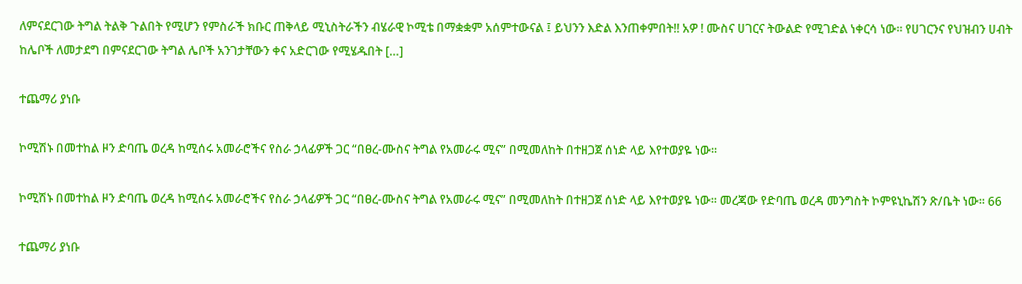ለምናደርገው ትግል ትልቅ ጉልበት የሚሆን የምስራች ክቡር ጠቅላይ ሚኒስትራችን ብሄራዊ ኮሚቴ በማቋቋም አሰምተውናል ፤ ይህንን እድል እንጠቀምበት!! አዎ ! ሙስና ሀገርና ትውልድ የሚገድል ነቀርሳ ነው፡፡ የሀገርንና የህዝብን ሀብት ከሌቦች ለመታደግ በምናደርገው ትግል ሌቦች አንገታቸውን ቀና አድርገው የሚሄዱበት […]

ተጨማሪ ያነቡ

ኮሚሽኑ በመተከል ዞን ድባጤ ወረዳ ከሚሰሩ አመራሮችና የስራ ኃላፊዎች ጋር “በፀረ-ሙስና ትግል የአመራሩ ሚና” በሚመለከት በተዘጋጀ ሰነድ ላይ እየተወያዬ ነው፡፡

ኮሚሽኑ በመተከል ዞን ድባጤ ወረዳ ከሚሰሩ አመራሮችና የስራ ኃላፊዎች ጋር “በፀረ-ሙስና ትግል የአመራሩ ሚና” በሚመለከት በተዘጋጀ ሰነድ ላይ እየተወያዬ ነው፡፡ መረጃው የድባጤ ወረዳ መንግስት ኮምዩኒኬሽን ጽ/ቤት ነው፡፡ 66

ተጨማሪ ያነቡ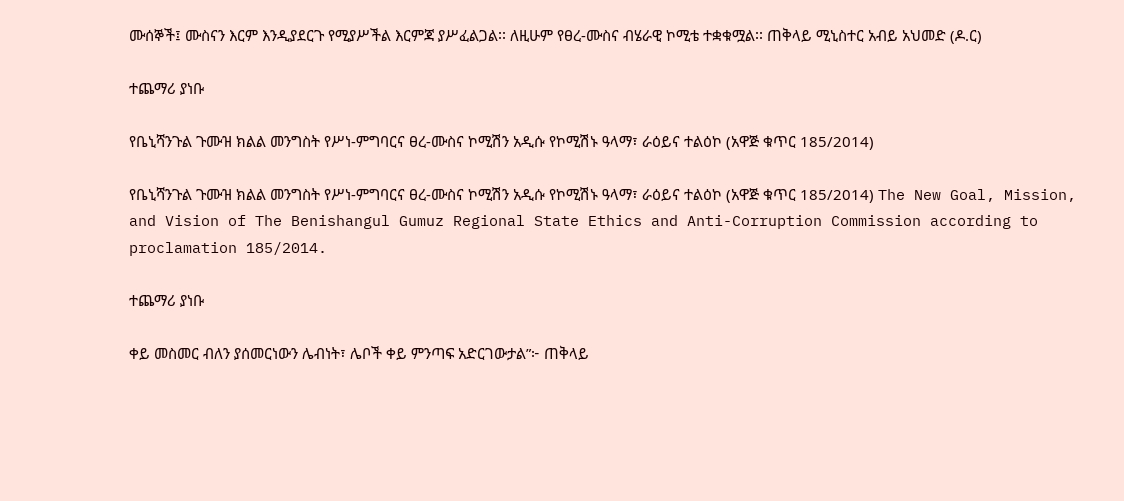ሙሰኞች፤ ሙስናን እርም እንዲያደርጉ የሚያሥችል እርምጃ ያሥፈልጋል፡፡ ለዚሁም የፀረ-ሙስና ብሄራዊ ኮሚቴ ተቋቁሟል፡፡ ጠቅላይ ሚኒስተር አብይ አህመድ (ዶ.ር)

ተጨማሪ ያነቡ

የቤኒሻንጉል ጉሙዝ ክልል መንግስት የሥነ-ምግባርና ፀረ-ሙስና ኮሚሽን አዲሱ የኮሚሽኑ ዓላማ፣ ራዕይና ተልዕኮ (አዋጅ ቁጥር 185/2014)

የቤኒሻንጉል ጉሙዝ ክልል መንግስት የሥነ-ምግባርና ፀረ-ሙስና ኮሚሽን አዲሱ የኮሚሽኑ ዓላማ፣ ራዕይና ተልዕኮ (አዋጅ ቁጥር 185/2014) The New Goal, Mission, and Vision of The Benishangul Gumuz Regional State Ethics and Anti-Corruption Commission according to proclamation 185/2014.

ተጨማሪ ያነቡ

ቀይ መስመር ብለን ያሰመርነውን ሌብነት፣ ሌቦች ቀይ ምንጣፍ አድርገውታል”፦ ጠቅላይ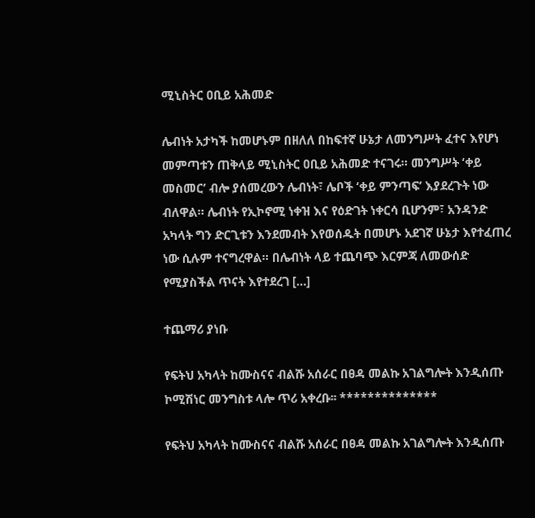ሚኒስትር ዐቢይ አሕመድ

ሌብነት አታካች ከመሆኑም በዘለለ በከፍተኛ ሁኔታ ለመንግሥት ፈተና እየሆነ መምጣቱን ጠቅላይ ሚኒስትር ዐቢይ አሕመድ ተናገሩ። መንግሥት ‘ቀይ መስመር’ ብሎ ያሰመረውን ሌብነት፣ ሌቦች ‘ቀይ ምንጣፍ’ እያደረጉት ነው ብለዋል። ሌብነት የኢኮኖሚ ነቀዝ እና የዕድገት ነቀርሳ ቢሆንም፣ አንዳንድ አካላት ግን ድርጊቱን እንደመብት እየወሰዱት በመሆኑ አደገኛ ሁኔታ እየተፈጠረ ነው ሲሉም ተናግረዋል። በሌብነት ላይ ተጨባጭ እርምጃ ለመውሰድ የሚያስችል ጥናት እየተደረገ […]

ተጨማሪ ያነቡ

የፍትህ አካላት ከሙስናና ብልሹ አሰራር በፀዳ መልኩ አገልግሎት እንዲሰጡ ኮሚሽነር መንግስቱ ላሎ ጥሪ አቀረቡ፡፡ **************

የፍትህ አካላት ከሙስናና ብልሹ አሰራር በፀዳ መልኩ አገልግሎት እንዲሰጡ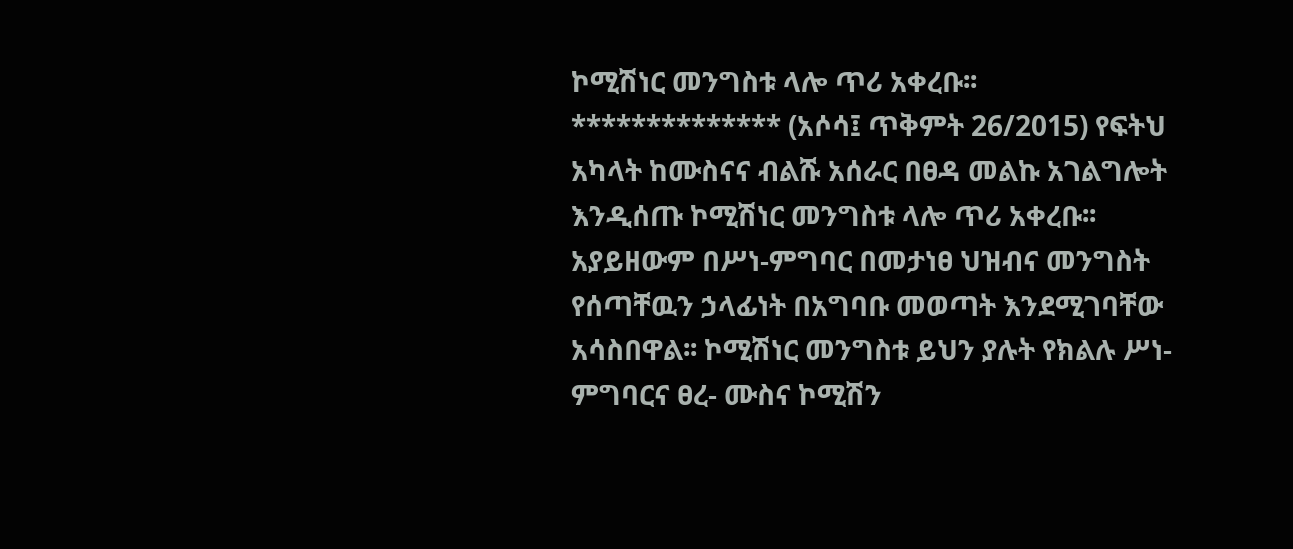ኮሚሽነር መንግስቱ ላሎ ጥሪ አቀረቡ፡፡ ************** (አሶሳ፤ ጥቅምት 26/2015) የፍትህ አካላት ከሙስናና ብልሹ አሰራር በፀዳ መልኩ አገልግሎት እንዲሰጡ ኮሚሽነር መንግስቱ ላሎ ጥሪ አቀረቡ፡፡ አያይዘውም በሥነ-ምግባር በመታነፀ ህዝብና መንግስት የሰጣቸዉን ኃላፊነት በአግባቡ መወጣት እንደሚገባቸው አሳስበዋል፡፡ ኮሚሽነር መንግስቱ ይህን ያሉት የክልሉ ሥነ-ምግባርና ፀረ- ሙስና ኮሚሽን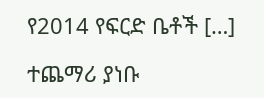የ2014 የፍርድ ቤቶች […]

ተጨማሪ ያነቡ